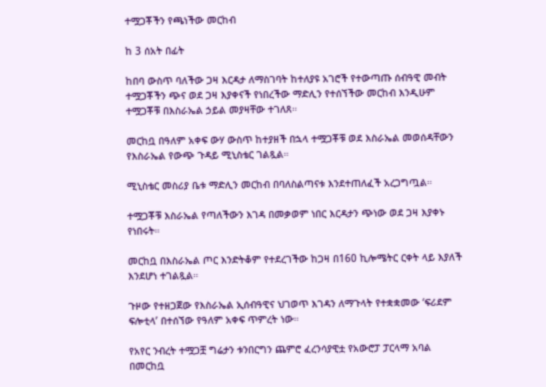ተሟጋቾችን የጫነችው መርከብ

ከ 3 ሰአት በፊት

ከበባ ውስጥ ባለችው ጋዛ እርዳታ ለማስገባት ከተለያዩ አገሮች የተውጣጡ ሰብዓዊ መብት ተሟጋቾችን ጭና ወደ ጋዛ እያቀናች የነበረችው ማድሊን የተሰኘችው መርከብ እንዲሁም ተሟጋቾቹ በእስራኤል ኃይል መያዛቸው ተገለጸ።

መርከቧ በዓለም አቀፍ ውሃ ውስጥ ከተያዘች በኋላ ተሟጋቾቹ ወደ እስራኤል መወሰዳቸውን የእስራኤል የውጭ ጉዳይ ሚኒስቴር ገልጿል።

ሚኒስቴር መስሪያ ቤቱ ማድሊን መርከብ በባለስልጣናቱ እንደተጠለፈች አረጋግጧል።

ተሟጋቾቹ እስራኤል የጣለችውን እገዳ በመቃወም ነበር እርዳታን ጭነው ወደ ጋዛ እያቀኑ የነበሩት።

መርከቧ በእስራኤል ጦር እንድትቆም የተደረገችው ከጋዛ በ160 ኪሎሜትር ርቀት ላይ እያለች እንደሆነ ተገልጿል።

ጉዞው የተዘጋጀው የእስራኤል ኢሰብዓዊና ህገወጥ እገዳን ለማጉላት የተቋቋመው ‘ፍሪደም ፍሎቲላ’ በተሰኘው የዓለም አቀፍ ጥምረት ነው።

የአየር ንብረት ተሟጋቿ ግሬታን ቱንበርግን ጨምሮ ፈረንሳያዊቷ የአውሮፓ ፓርላማ አባል በመርከቧ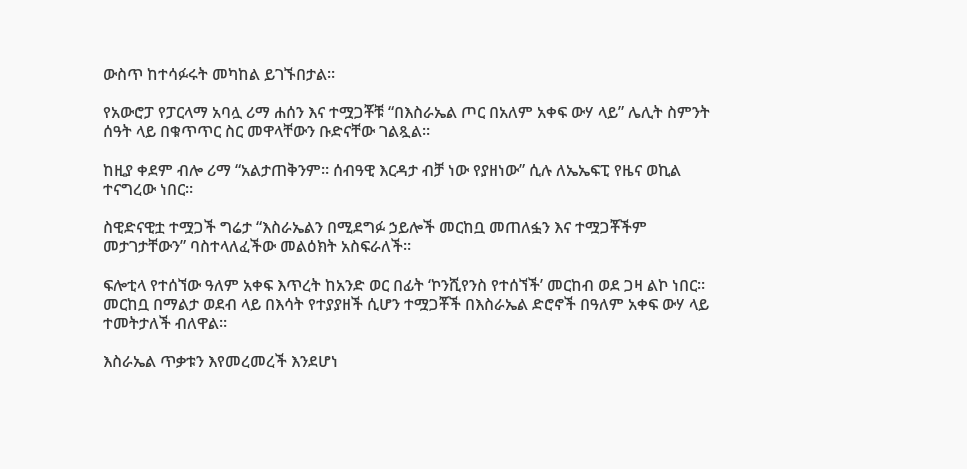ውስጥ ከተሳፉሩት መካከል ይገኙበታል።

የአውሮፓ የፓርላማ አባሏ ሪማ ሐሰን እና ተሟጋቾቹ “በእስራኤል ጦር በአለም አቀፍ ውሃ ላይ” ሌሊት ስምንት ሰዓት ላይ በቁጥጥር ስር መዋላቸውን ቡድናቸው ገልጿል።

ከዚያ ቀደም ብሎ ሪማ “አልታጠቅንም። ሰብዓዊ እርዳታ ብቻ ነው የያዘነው” ሲሉ ለኤኤፍፒ የዜና ወኪል ተናግረው ነበር።

ስዊድናዊቷ ተሟጋች ግሬታ “እስራኤልን በሚደግፉ ኃይሎች መርከቧ መጠለፏን እና ተሟጋቾችም መታገታቸውን” ባስተላለፈችው መልዕክት አስፍራለች።

ፍሎቲላ የተሰኘው ዓለም አቀፍ እጥረት ከአንድ ወር በፊት ‘ኮንሺየንስ የተሰኘች’ መርከብ ወደ ጋዛ ልኮ ነበር። መርከቧ በማልታ ወደብ ላይ በእሳት የተያያዘች ሲሆን ተሟጋቾች በእስራኤል ድሮኖች በዓለም አቀፍ ውሃ ላይ ተመትታለች ብለዋል።

እስራኤል ጥቃቱን እየመረመረች እንደሆነ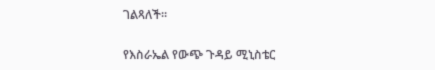ገልጻለች።

የእስራኤል የውጭ ጉዳይ ሚኒስቴር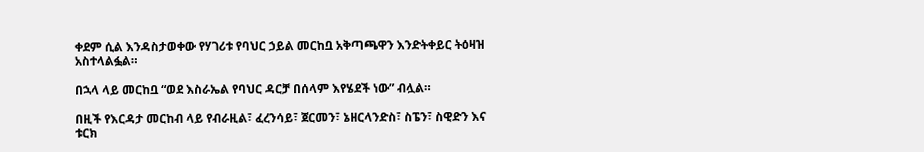ቀደም ሲል እንዳስታወቀው የሃገሪቱ የባህር ኃይል መርከቧ አቅጣጫዋን እንድትቀይር ትዕዛዝ አስተላልፏል።

በኋላ ላይ መርከቧ “ወደ እስራኤል የባህር ዳርቻ በሰላም እየሄደች ነው” ብሏል።

በዚች የእርዳታ መርከብ ላይ የብራዚል፣ ፈረንሳይ፣ ጀርመን፣ ኔዘርላንድስ፣ ስፔን፣ ስዊድን እና ቱርክ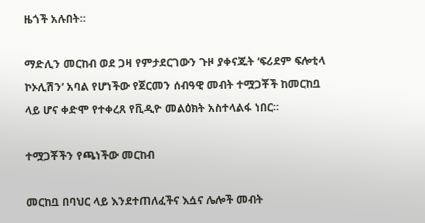ዜጎች አሉበት።

ማድሊን መርከብ ወደ ጋዛ የምታደርገውን ጉዞ ያቀናጁት ‘ፍሪደም ፍሎቲላ ኮኦሊሽን’ አባል የሆነችው የጀርመን ሰብዓዊ መብት ተሟጋቾች ከመርከቧ ላይ ሆና ቀድሞ የተቀረጸ የቪዲዮ መልዕክት አስተላልፋ ነበር።

ተሟጋቾችን የጫነችው መርከብ

መርከቧ በባህር ላይ እንደተጠለፈችና እሷና ሌሎች መብት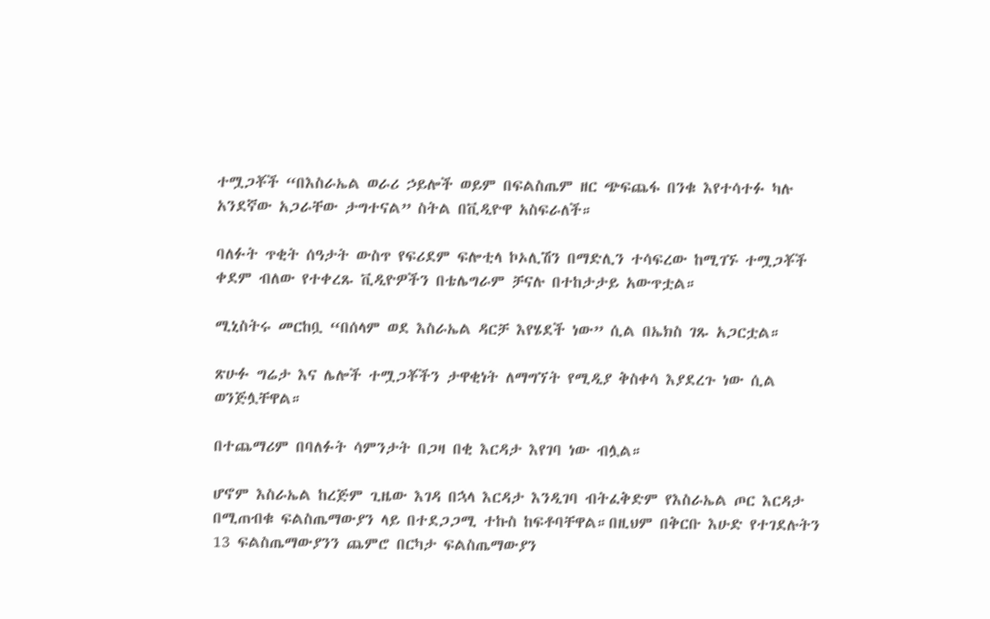ተሟጋቾች “በእስራኤል ወራሪ ኃይሎች ወይም በፍልስጤም ዘር ጭፍጨፋ በንቁ እየተሳተፉ ካሉ አንደኛው አጋራቸው ታግተናል” ስትል በቪዲዮዋ አስፍራለች።

ባለፉት ጥቂት ሰዓታት ውስጥ የፍሪደም ፍሎቲላ ኮኦሊሽን በማድሊን ተሳፍረው ከሚገኙ ተሟጋቾች ቀደም ብለው የተቀረጹ ቪዲዮዎችን በቴሌግራም ቻናሉ በተከታታይ አውጥቷል።

ሚኒስትሩ መርከቧ “በሰላም ወደ እስራኤል ዳርቻ እየሄደች ነው” ሲል በኤክስ ገጹ አጋርቷል።

ጽሁፉ ግሬታ እና ሌሎች ተሟጋቾችን ታዋቂነት ለማግኘት የሚዲያ ቅስቀሳ እያደረጉ ነው ሲል ወንጅሏቸዋል።

በተጨማሪም በባለፉት ሳምንታት በጋዛ በቂ እርዳታ እየገባ ነው ብሏል።

ሆኖም እስራኤል ከረጅም ጊዜው እገዳ በኋላ እርዳታ እንዲገባ ብትፈቅድም የእስራኤል ጦር እርዳታ በሚጠብቁ ፍልስጤማውያን ላይ በተደጋጋሚ ተኩስ ከፍቶባቸዋል።በዚህም በቅርቡ እሁድ የተገደሉትን 13 ፍልስጤማውያንን ጨምሮ በርካታ ፍልስጤማውያን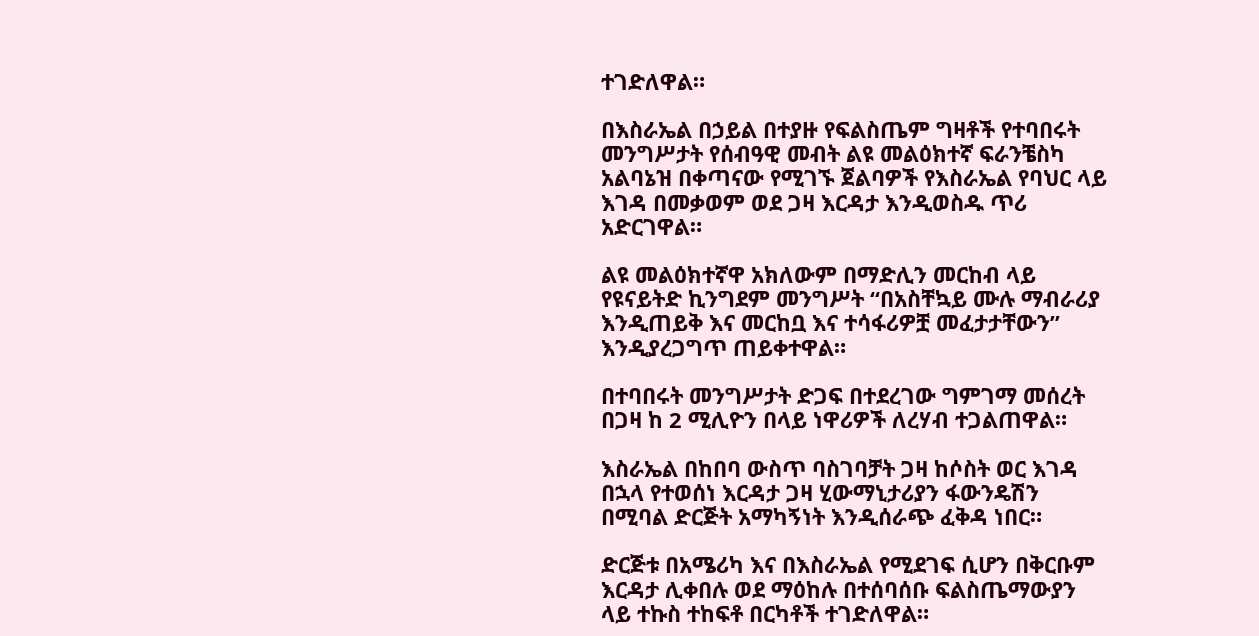ተገድለዋል።

በእስራኤል በኃይል በተያዙ የፍልስጤም ግዛቶች የተባበሩት መንግሥታት የሰብዓዊ መብት ልዩ መልዕክተኛ ፍራንቼስካ አልባኔዝ በቀጣናው የሚገኙ ጀልባዎች የእስራኤል የባህር ላይ እገዳ በመቃወም ወደ ጋዛ እርዳታ እንዲወስዱ ጥሪ አድርገዋል።

ልዩ መልዕክተኛዋ አክለውም በማድሊን መርከብ ላይ የዩናይትድ ኪንግደም መንግሥት “በአስቸኳይ ሙሉ ማብራሪያ እንዲጠይቅ እና መርከቧ እና ተሳፋሪዎቿ መፈታታቸውን” እንዲያረጋግጥ ጠይቀተዋል።

በተባበሩት መንግሥታት ድጋፍ በተደረገው ግምገማ መሰረት በጋዛ ከ 2 ሚሊዮን በላይ ነዋሪዎች ለረሃብ ተጋልጠዋል።

እስራኤል በከበባ ውስጥ ባስገባቻት ጋዛ ከሶስት ወር እገዳ በኋላ የተወሰነ እርዳታ ጋዛ ሂውማኒታሪያን ፋውንዴሽን በሚባል ድርጅት አማካኝነት እንዲሰራጭ ፈቅዳ ነበር።

ድርጅቱ በአሜሪካ እና በእስራኤል የሚደገፍ ሲሆን በቅርቡም እርዳታ ሊቀበሉ ወደ ማዕከሉ በተሰባሰቡ ፍልስጤማውያን ላይ ተኩስ ተከፍቶ በርካቶች ተገድለዋል።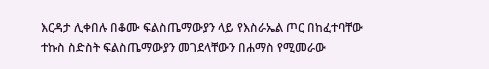እርዳታ ሊቀበሉ በቆሙ ፍልስጤማውያን ላይ የእስራኤል ጦር በከፈተባቸው ተኩስ ስድስት ፍልስጤማውያን መገደላቸውን በሐማስ የሚመራው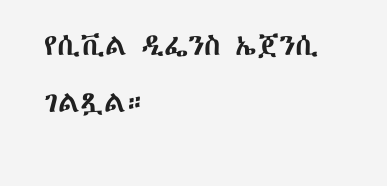የሲቪል ዲፌንስ ኤጀንሲ ገልጿል።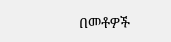በመቶዎች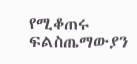የሚቆጠሩ ፍልስጤማውያን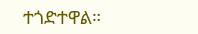ተጎድተዋል።